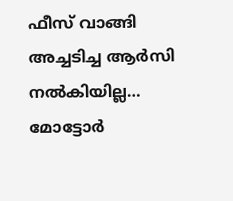ഫീസ് വാങ്ങി അച്ചടിച്ച ആർസി നൽകിയില്ല… മോട്ടോർ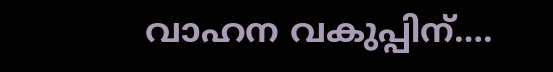വാഹന വകുപ്പിന്….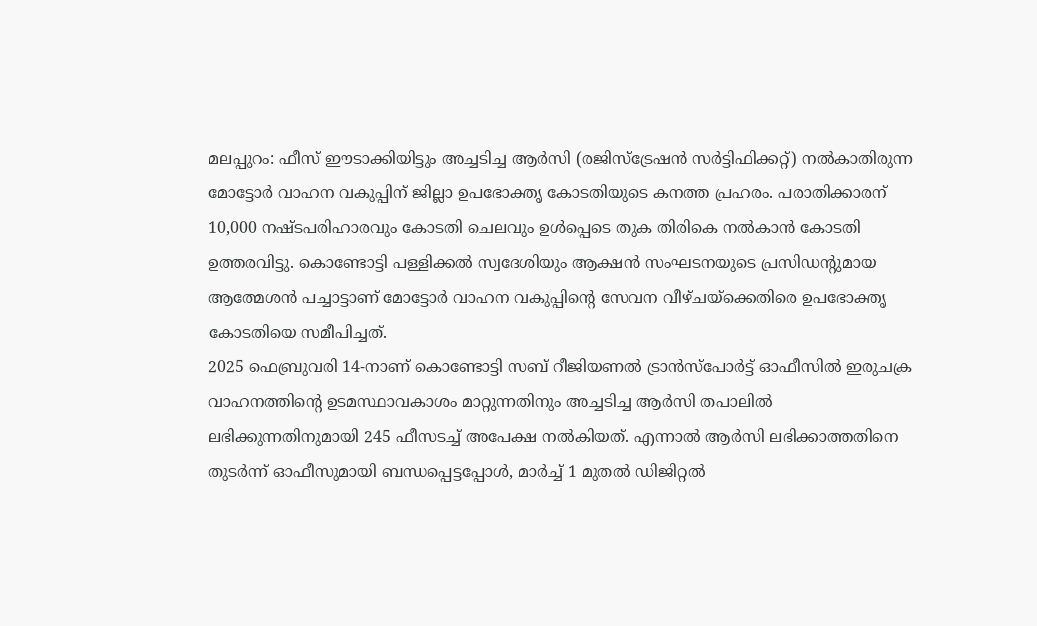മലപ്പുറം: ഫീസ് ഈടാക്കിയിട്ടും അച്ചടിച്ച ആർസി (രജിസ്ട്രേഷൻ സർട്ടിഫിക്കറ്റ്) നൽകാതിരുന്ന മോട്ടോർ വാഹന വകുപ്പിന് ജില്ലാ ഉപഭോക്തൃ കോടതിയുടെ കനത്ത പ്രഹരം. പരാതിക്കാരന് 10,000 നഷ്ടപരിഹാരവും കോടതി ചെലവും ഉൾപ്പെടെ തുക തിരികെ നൽകാൻ കോടതി ഉത്തരവിട്ടു. കൊണ്ടോട്ടി പള്ളിക്കൽ സ്വദേശിയും ആക്ഷൻ സംഘടനയുടെ പ്രസിഡന്റുമായ ആത്മേശൻ പച്ചാട്ടാണ് മോട്ടോർ വാഹന വകുപ്പിന്റെ സേവന വീഴ്ചയ്ക്കെതിരെ ഉപഭോക്തൃ കോടതിയെ സമീപിച്ചത്.
2025 ഫെബ്രുവരി 14-നാണ് കൊണ്ടോട്ടി സബ് റീജിയണൽ ട്രാൻസ്പോർട്ട് ഓഫീസിൽ ഇരുചക്ര വാഹനത്തിന്റെ ഉടമസ്ഥാവകാശം മാറ്റുന്നതിനും അച്ചടിച്ച ആർസി തപാലിൽ ലഭിക്കുന്നതിനുമായി 245 ഫീസടച്ച് അപേക്ഷ നൽകിയത്. എന്നാൽ ആർസി ലഭിക്കാത്തതിനെ തുടർന്ന് ഓഫീസുമായി ബന്ധപ്പെട്ടപ്പോൾ, മാർച്ച് 1 മുതൽ ഡിജിറ്റൽ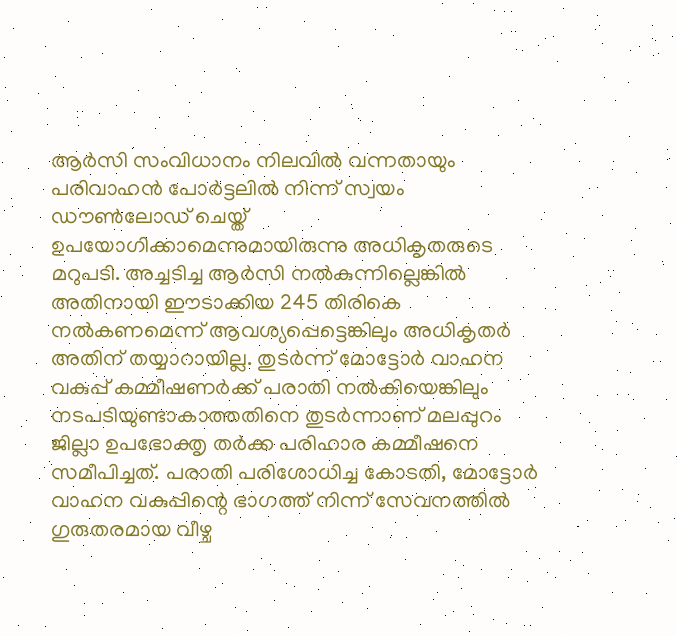ആർസി സംവിധാനം നിലവിൽ വന്നതായും പരിവാഹൻ പോർട്ടലിൽ നിന്ന് സ്വയം ഡൗൺലോഡ് ചെയ്ത് ഉപയോഗിക്കാമെന്നുമായിരുന്നു അധികൃതരുടെ മറുപടി. അച്ചടിച്ച ആർസി നൽകുന്നില്ലെങ്കിൽ അതിനായി ഈടാക്കിയ 245 തിരികെ നൽകണമെന്ന് ആവശ്യപ്പെട്ടെങ്കിലും അധികൃതർ അതിന് തയ്യാറായില്ല. തുടർന്ന് മോട്ടോർ വാഹന വകുപ്പ് കമ്മീഷണർക്ക് പരാതി നൽകിയെങ്കിലും നടപടിയുണ്ടാകാത്തതിനെ തുടർന്നാണ് മലപ്പുറം ജില്ലാ ഉപഭോക്തൃ തർക്ക പരിഹാര കമ്മീഷനെ സമീപിച്ചത്. പരാതി പരിശോധിച്ച കോടതി, മോട്ടോർ വാഹന വകുപ്പിന്റെ ഭാഗത്ത് നിന്ന് സേവനത്തിൽ ഗുരുതരമായ വീഴ്ച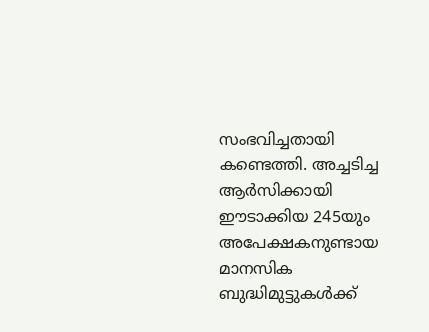സംഭവിച്ചതായി കണ്ടെത്തി. അച്ചടിച്ച ആർസിക്കായി ഈടാക്കിയ 245യും അപേക്ഷകനുണ്ടായ മാനസിക ബുദ്ധിമുട്ടുകൾക്ക്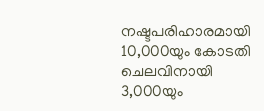നഷ്ടപരിഹാരമായി 10,000യും കോടതി ചെലവിനായി 3,000യും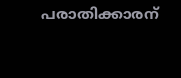പരാതിക്കാരന്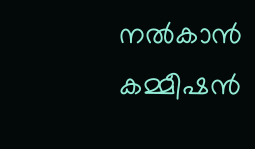നൽകാൻ കമ്മീഷൻ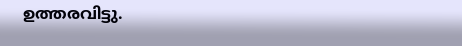ഉത്തരവിട്ടു.